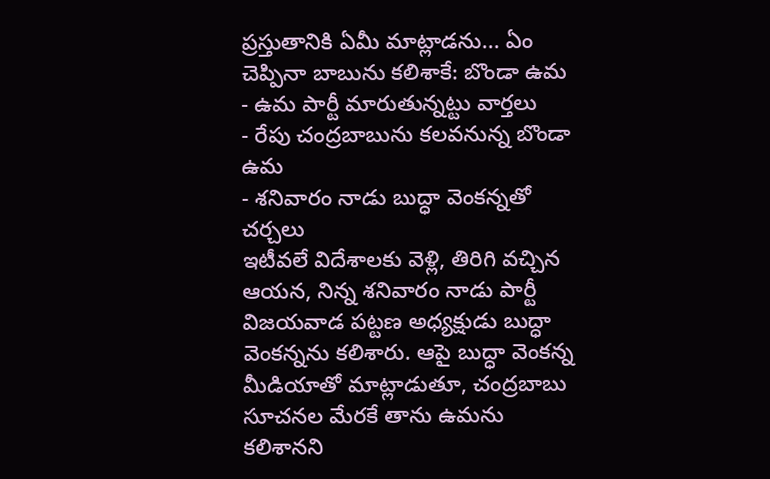ప్రస్తుతానికి ఏమీ మాట్లాడను... ఏం చెప్పినా బాబును కలిశాకే: బొండా ఉమ
- ఉమ పార్టీ మారుతున్నట్టు వార్తలు
- రేపు చంద్రబాబును కలవనున్న బొండా ఉమ
- శనివారం నాడు బుద్ధా వెంకన్నతో చర్చలు
ఇటీవలే విదేశాలకు వెళ్లి, తిరిగి వచ్చిన ఆయన, నిన్న శనివారం నాడు పార్టీ విజయవాడ పట్టణ అధ్యక్షుడు బుద్ధా వెంకన్నను కలిశారు. ఆపై బుద్ధా వెంకన్న మీడియాతో మాట్లాడుతూ, చంద్రబాబు సూచనల మేరకే తాను ఉమను కలిశానని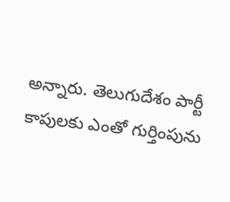అన్నారు. తెలుగుదేశం పార్టీ కాపులకు ఎంతో గుర్తింపును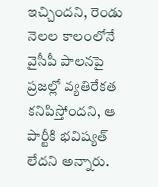ఇచ్చిందని, రెండు నెలల కాలంలోనే వైసీపీ పాలనపై ప్రజల్లో వ్యతిరేకత కనిపిస్తోందని, ఆ పార్టీకి భవిష్యత్ లేదని అన్నారు.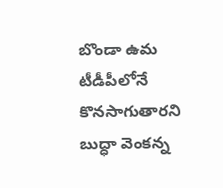బొండా ఉమ టీడీపీలోనే కొనసాగుతారని బుద్ధా వెంకన్న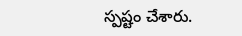స్పష్టం చేశారు.